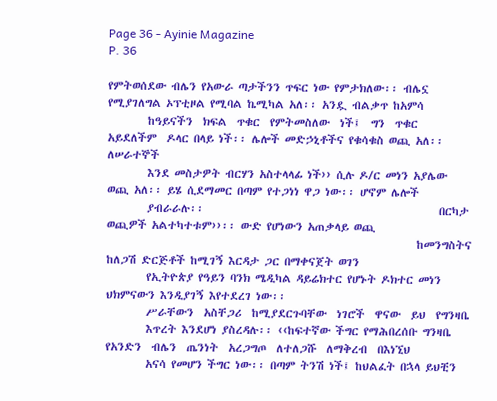Page 36 - Ayinie Magazine
P. 36

የምትወሰደው ብሌን የአውራ ጣታችንን ጥፍር ነው የምታክለው፡፡ ብሌኗ  የሚያገለግል ኦፕቲዞል የሚባል ኬሚካል አለ፡፡ አንዷ ብልቃጥ ከአምሳ
        ከዓይናችን  ክፍል  ጥቁር  የምትመስለው  ነች፤  ግን  ጥቁር  አይደለችም  ዶላር በላይ ነች፡፡ ሌሎች መድኃኒቶችና የቁሳቁስ ወጪ አለ፡፡ ለሠራተኞች
        እንደ መስታዎት ብርሃን አስተላላፊ ነች›› ሲሉ ዶ/ር መነን አያሌው  ወጪ አለ፡፡ ይሄ ሲደማመር በጣም የተጋነነ ዋጋ ነው፡፡ ሆኖም ሌሎች
        ያብራራሉ፡፡                                               በርካታ ወጪዎች አልተካተቱም››፡፡ ውድ የሆነውን አጠቃላይ ወጪ
                                                              ከመንግስትና ከለጋሽ ድርጅቶች ከሚገኝ እርዳታ ጋር በማቀናጀት ወገን
        የኢትዮጵያ የዓይን ባንክ ሜዲካል ዳይሬክተር የሆኑት ዶክተር መነን             ህክምናውን እንዲያገኝ እየተደረገ ነው፡፡
        ሥራቸውን  አስቸጋሪ  ከሚያደርጉባቸው  ነገሮች  ዋናው  ይህ  የግንዛቤ
        እጥረት እንደሆነ ያስረዳሉ፡፡ ‹‹ከፍተኛው ችግር የማሕበረሰቡ ግንዛቤ  የአንድን  ብሌን  ጤንነት  አረጋግጦ  ለተለጋሹ  ለማቅረብ  በእነኚህ
        አናሳ የመሆን ችግር ነው፡፡ በጣም ትንሽ ነች፤ ከህልፈት በኋላ ይህቺን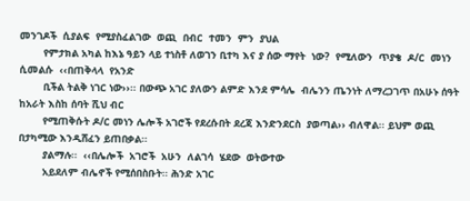መንገዶች  ሲያልፍ  የሚያስፈልገው  ወጪ  በብር  ተመን  ምን  ያህል
        የምታክል አካል ከእኔ ዓይን ላይ ተነስቶ ለወገን ቢተካ እና ያ ሰው ማየት  ነው?  የሚለውን  ጥያቄ  ዶ/ር  መነን  ሲመልሱ  ‹‹በጠቅላላ  የአንድ
        ቢችል ትልቅ ነገር ነው››፡፡ በውጭ አገር ያለውን ልምድ እንደ ምሳሌ  ብሌንን ጤንነት ለማረጋገጥ በአሁኑ ሰዓት ከአራት እስከ ሰባት ሺህ ብር
        የሚጠቅሱት ዶ/ር መነን ሌሎች አገሮች የደረሱበት ደረጃ እንድንደርስ  ያወጣል›› ብለዋል፡፡ ይህም ወጪ በታካሚው እንዲሸፈን ይጠበቃል፡፡
        ያልማሉ፡፡  ‹‹በሌሎች  አገሮች  አሁን  ለልገሳ  ሄደው  ወትውተው
        አይደለም ብሌኖች የሚሰበስቡት፡፡ ሕንድ አገር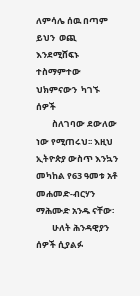ለምሳሌ ሰዉ በጣም              ይህን  ወጪ  እንደሚሸፍኑ  ተስማምተው  ህክምናውን  ካገኙ  ሰዎች
        ስለገባው ደውለው ነው የሚጠሩህ፡፡ እዚህ ኢትዮጵያ ውስጥ እንኳን              መካከል የ63 ዓመቱ አቶ መሐመድ-ብርሃን ማሕሙድ አንዱ ናቸው፡
        ሁለት ሕንዳዊያን ሰዎች ሲያልፉ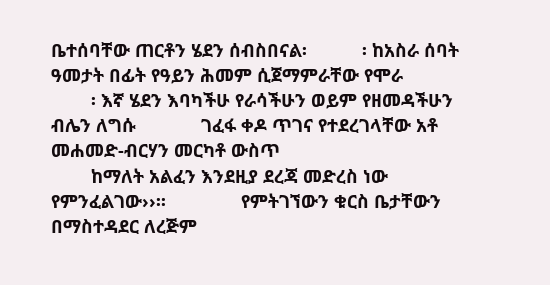ቤተሰባቸው ጠርቶን ሄደን ሰብስበናል፡           ፡ ከአስራ ሰባት ዓመታት በፊት የዓይን ሕመም ሲጀማምራቸው የሞራ
        ፡ እኛ ሄደን እባካችሁ የራሳችሁን ወይም የዘመዳችሁን ብሌን ለግሱ             ገፈፋ ቀዶ ጥገና የተደረገላቸው አቶ መሐመድ-ብርሃን መርካቶ ውስጥ
        ከማለት አልፈን እንደዚያ ደረጃ መድረስ ነው የምንፈልገው››፡፡               የምትገኘውን ቁርስ ቤታቸውን በማስተዳደር ለረጅም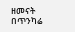ዘመናት በጥንካሬ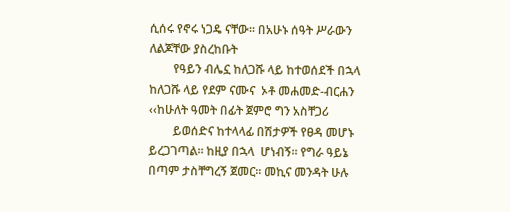ሲሰሩ የኖሩ ነጋዴ ናቸው፡፡ በአሁኑ ሰዓት ሥራውን ለልጆቸው ያስረከቡት
        የዓይን ብሌኗ ከለጋሹ ላይ ከተወሰደች በኋላ ከለጋሹ ላይ የደም ናሙና  ኦቶ መሐመድ-ብርሐን ‹‹ከሁለት ዓመት በፊት ጀምሮ ግን አስቸጋሪ
        ይወሰድና ከተላላፊ በሽታዎች የፀዳ መሆኑ ይረጋገጣል፡፡ ከዚያ በኋላ  ሆነብኝ፡፡ የግራ ዓይኔ በጣም ታስቸግረኝ ጀመር፡፡ መኪና መንዳት ሁሉ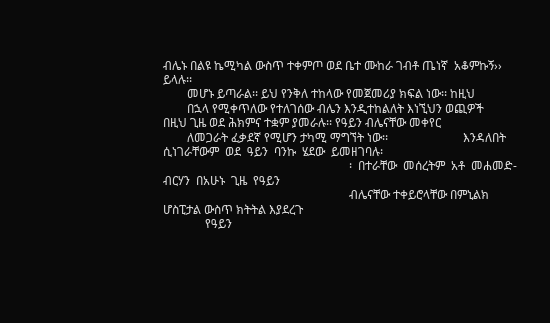ብሌኑ በልዩ ኬሚካል ውስጥ ተቀምጦ ወደ ቤተ ሙከራ ገብቶ ጤነኛ  አቆምኩኝ›› ይላሉ፡፡
        መሆኑ ይጣራል፡፡ ይህ የንቅለ ተከላው የመጀመሪያ ክፍል ነው፡፡ ከዚህ
        በኋላ የሚቀጥለው የተለገሰው ብሌን እንዲተከልለት እነኚህን ወጪዎች             በዚህ ጊዜ ወደ ሕክምና ተቋም ያመራሉ፡፡ የዓይን ብሌናቸው መቀየር
        ለመጋራት ፈቃደኛ የሚሆን ታካሚ ማግኘት ነው፡፡                         እንዳለበት  ሲነገራቸውም  ወደ  ዓይን  ባንኩ  ሄደው  ይመዘገባሉ፡
                                                              ፡  በተራቸው  መሰረትም  አቶ  መሐመድ-ብርሃን  በአሁኑ  ጊዜ  የዓይን
                                                              ብሌናቸው ተቀይሮላቸው በምኒልክ ሆስፒታል ውስጥ ክትትል እያደረጉ
              የዓይን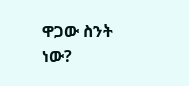ዋጋው ስንት ነው?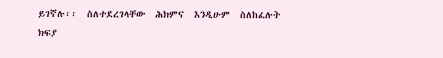ይገኛሉ፡፡  ስለተደረገላቸው  ሕክምና  እንዲሁም  ስለከፈሉት  ክፍያ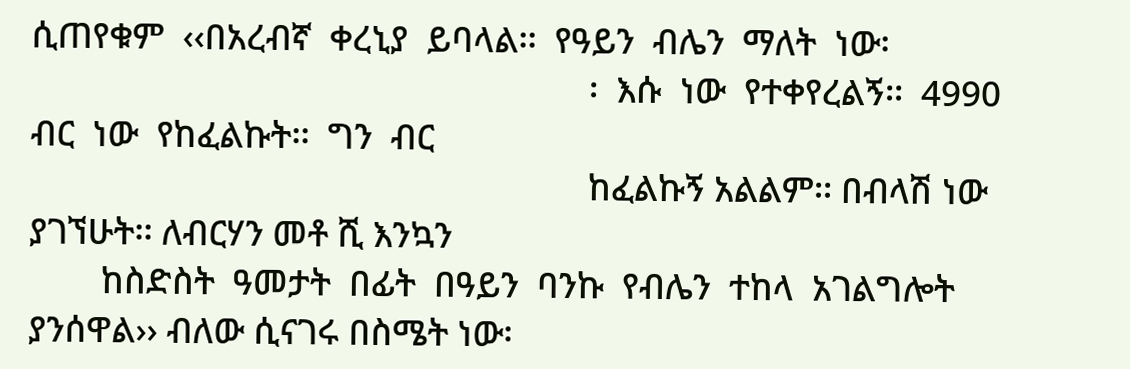ሲጠየቁም  ‹‹በአረብኛ  ቀረኒያ  ይባላል፡፡  የዓይን  ብሌን  ማለት  ነው፡
                                                              ፡  እሱ  ነው  የተቀየረልኝ፡፡  4990  ብር  ነው  የከፈልኩት፡፡  ግን  ብር
                                                              ከፈልኩኝ አልልም፡፡ በብላሽ ነው ያገኘሁት፡፡ ለብርሃን መቶ ሺ እንኳን
        ከስድስት  ዓመታት  በፊት  በዓይን  ባንኩ  የብሌን  ተከላ  አገልግሎት        ያንሰዋል›› ብለው ሲናገሩ በስሜት ነው፡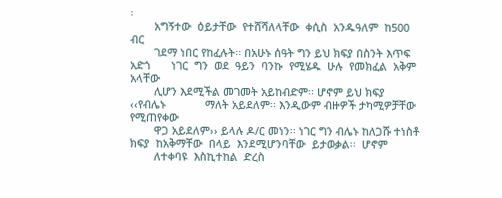፡
        አግኝተው  ዕይታቸው  የተሸሻለላቸው  ቀሲስ  አንዱዓለም  ከ500  ብር
        ገደማ ነበር የከፈሉት፡፡ በአሁኑ ሰዓት ግን ይህ ክፍያ በስንት እጥፍ አድጎ       ነገር  ግን  ወደ  ዓይን  ባንኩ  የሚሄዱ  ሁሉ  የመክፈል  አቅም  አላቸው
        ሊሆን እደሚችል መገመት አይከብድም፡፡ ሆኖም ይህ ክፍያ ‹‹የብሌኑ             ማለት አይደለም፡፡ እንዲውም ብዙዎች ታካሚዎቻቸው የሚጠየቀው
        ዋጋ አይደለም›› ይላሉ ዶ/ር መነን፡፡ ነገር ግን ብሌኑ ከለጋሹ ተነስቶ         ክፍያ  ከአቅማቸው  በላይ  እንደሚሆንባቸው  ይታወቃል፡፡  ሆኖም
        ለተቀባዩ  እስኪተከል  ድረስ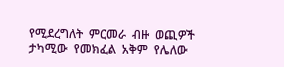የሚደረግለት  ምርመራ  ብዙ  ወጪዎች           ታካሚው  የመክፈል  አቅም  የሌለው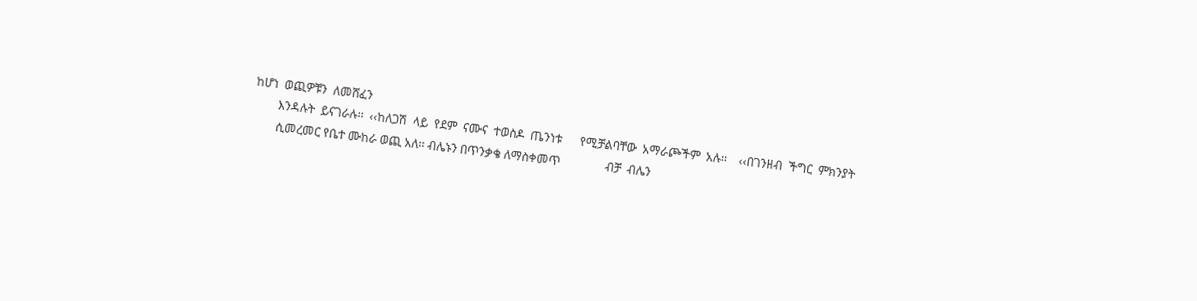ከሆነ  ወጪዎቹን  ለመሸፈን
        እንዳሉት  ይናገራሉ፡፡  ‹‹ከለጋሽ  ላይ  የደም  ናሙና  ተወስዶ  ጤንነቱ      የሚቻልባቸው  አማራጮችም  አሉ፡፡    ‹‹በገንዘብ  ችግር  ምክንያት
        ሲመረመር የቤተ ሙከራ ወጪ አለ፡፡ ብሌኑን በጥንቃቄ ለማስቀመጥ               ብቻ  ብሌን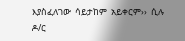እያስፈለገው  ሳይታከም  አይቀርም››  ሲሉ  ዶ/ር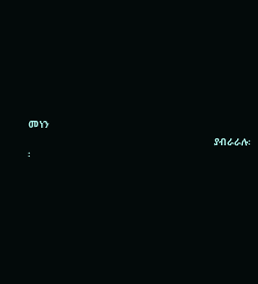መነን
                                                              ያብራራሉ፡፡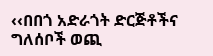‹‹በበጎ አድራጎት ድርጅቶችና ግለሰቦች ወጪ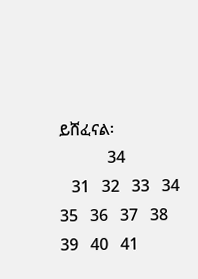ይሸፈናል፡
            34
   31   32   33   34   35   36   37   38   39   40   41